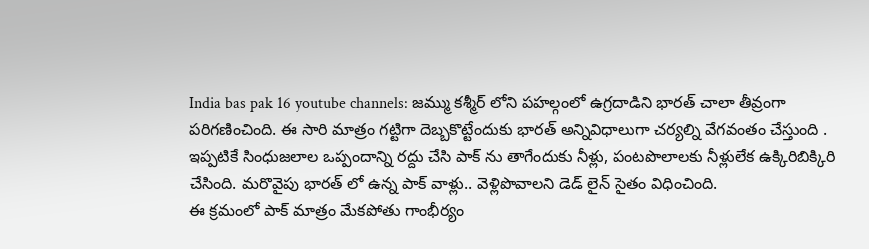India bas pak 16 youtube channels: జమ్ము కశ్మీర్ లోని పహల్గంలో ఉగ్రదాడిని భారత్ చాలా తీవ్రంగా పరిగణించింది. ఈ సారి మాత్రం గట్టిగా దెబ్బకొట్టేందుకు భారత్ అన్నివిధాలుగా చర్యల్ని వేగవంతం చేస్తుంది . ఇప్పటికే సింధుజలాల ఒప్పందాన్ని రద్దు చేసి పాక్ ను తాగేందుకు నీళ్లు, పంటపొలాలకు నీళ్లులేక ఉక్కిరిబిక్కిరి చేసింది. మరొవైపు భారత్ లో ఉన్న పాక్ వాళ్లు.. వెళ్లిపొవాలని డెడ్ లైన్ సైతం విధించింది.
ఈ క్రమంలో పాక్ మాత్రం మేకపోతు గాంభీర్యం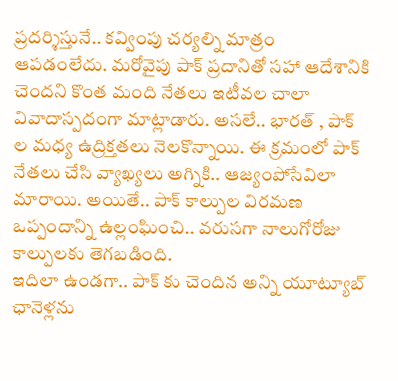ప్రదర్శిస్తునే.. కవ్వింపు చర్యల్ని మాత్రం ఆపడంలేదు. మరోవైపు పాక్ ప్రదానితో సహా ఆదేశానికి చెందని కొంత మంది నేతలు ఇటీవల చాలా వివాదాస్పదంగా మాట్లాడారు. అసలే.. భారత్ , పాక్ ల మధ్య ఉద్రిక్తతలు నెలకొన్నాయి. ఈ క్రమంలో పాక్ నేతలు చేసి వ్యాఖ్యలు అగ్నికి.. ఆజ్యంపోసేవిలా మారాయి. అయితే.. పాక్ కాల్పుల విరమణ ఒప్పందాన్ని ఉల్లంఘించి.. వరుసగా నాలుగోరోజు కాల్పులకు తెగబడింది.
ఇదిలా ఉండగా.. పాక్ కు చెందిన అన్ని యూట్యూబ్ ఛానెళ్లను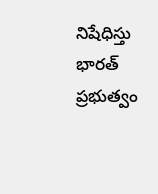నిషేధిస్తు భారత్ ప్రభుత్వం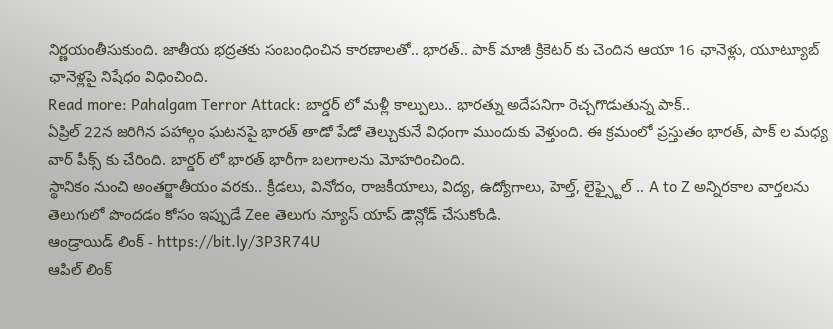నిర్ణయంతీసుకుంది. జాతీయ భద్రతకు సంబంధించిన కారణాలతో.. భారత్.. పాక్ మాజీ క్రికెటర్ కు చెందిన ఆయా 16 ఛానెళ్లు, యూట్యూబ్ ఛానెళ్లపై నిషేధం విధించింది.
Read more: Pahalgam Terror Attack: బార్డర్ లో మళ్లీ కాల్పులు.. భారత్ను అదేపనిగా రెచ్చగొడుతున్న పాక్..
ఏప్రిల్ 22న జరిగిన పహాల్గం ఘటనపై భారత్ తాడో పేడో తెల్చుకునే విధంగా ముందుకు వెళ్తుంది. ఈ క్రమంలో ప్రస్తుతం భారత్, పాక్ ల మధ్య వార్ పీక్స్ కు చేరింది. బార్డర్ లో భారత్ భారీగా బలగాలను మోహరించింది.
స్థానికం నుంచి అంతర్జాతీయం వరకు.. క్రీడలు, వినోదం, రాజకీయాలు, విద్య, ఉద్యోగాలు, హెల్త్, లైఫ్స్టైల్ .. A to Z అన్నిరకాల వార్తలను తెలుగులో పొందడం కోసం ఇప్పుడే Zee తెలుగు న్యూస్ యాప్ డౌన్లోడ్ చేసుకోండి.
ఆండ్రాయిడ్ లింక్ - https://bit.ly/3P3R74U
ఆపిల్ లింక్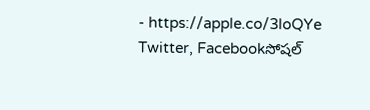- https://apple.co/3loQYe
Twitter, Facebookసోషల్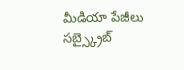మీడియా పేజీలు సబ్స్క్రైబ్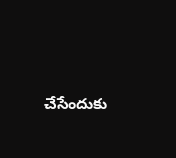చేసేందుకు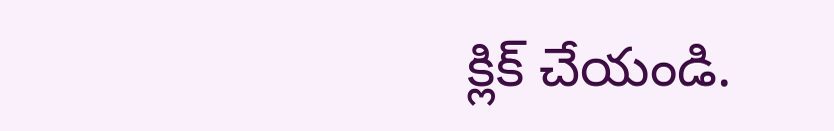క్లిక్ చేయండి.